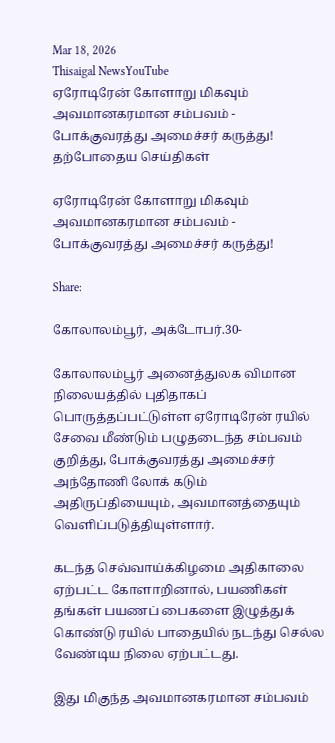Mar 18, 2026
Thisaigal NewsYouTube
ஏரோடிரேன் கோளாறு மிகவும் அவமானகரமான சம்பவம் - போக்குவரத்து அமைச்சர் கருத்து!
தற்போதைய செய்திகள்

ஏரோடிரேன் கோளாறு மிகவும் அவமானகரமான சம்பவம் - போக்குவரத்து அமைச்சர் கருத்து!

Share:

கோலாலம்பூர், அக்டோபர்.30-

கோலாலம்பூர் அனைத்துலக விமான நிலையத்தில் புதிதாகப் பொருத்தப்பட்டுள்ள ஏரோடிரேன் ரயில் சேவை மீண்டும் பழுதடைந்த சம்பவம் குறித்து, போக்குவரத்து அமைச்சர் அந்தோணி லோக் கடும் அதிருப்தியையும், அவமானத்தையும் வெளிப்படுத்தியுள்ளார்.

கடந்த செவ்வாய்க்கிழமை அதிகாலை ஏற்பட்ட கோளாறினால், பயணிகள் தங்கள் பயணப் பைகளை இழுத்துக் கொண்டு ரயில் பாதையில் நடந்து செல்ல வேண்டிய நிலை ஏற்பட்டது.

இது மிகுந்த அவமானகரமான சம்பவம்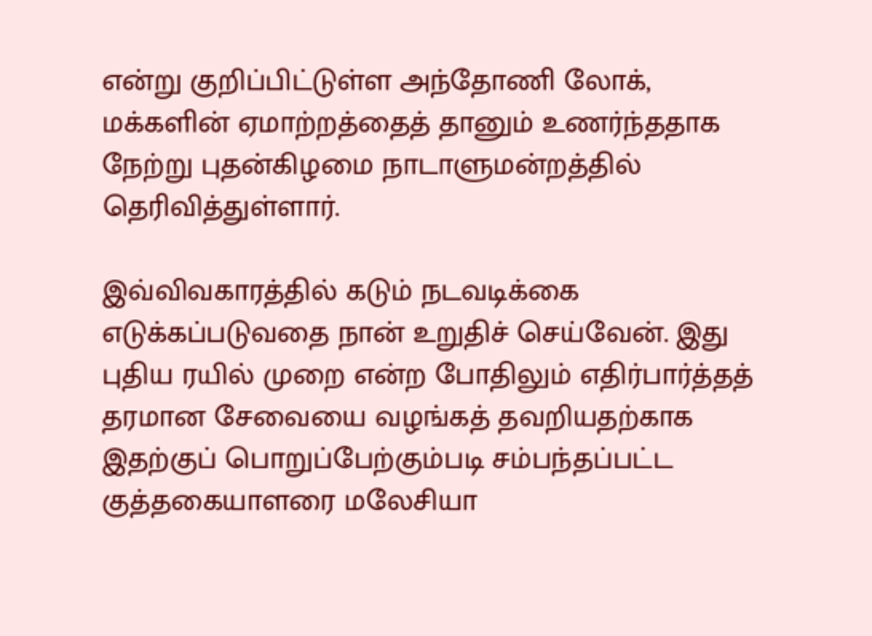என்று குறிப்பிட்டுள்ள அந்தோணி லோக், மக்களின் ஏமாற்றத்தைத் தானும் உணர்ந்ததாக நேற்று புதன்கிழமை நாடாளுமன்றத்தில் தெரிவித்துள்ளார்.

இவ்விவகாரத்தில் கடும் நடவடிக்கை எடுக்கப்படுவதை நான் உறுதிச் செய்வேன். இது புதிய ரயில் முறை என்ற போதிலும் எதிர்பார்த்தத் தரமான சேவையை வழங்கத் தவறியதற்காக இதற்குப் பொறுப்பேற்கும்படி சம்பந்தப்பட்ட குத்தகையாளரை மலேசியா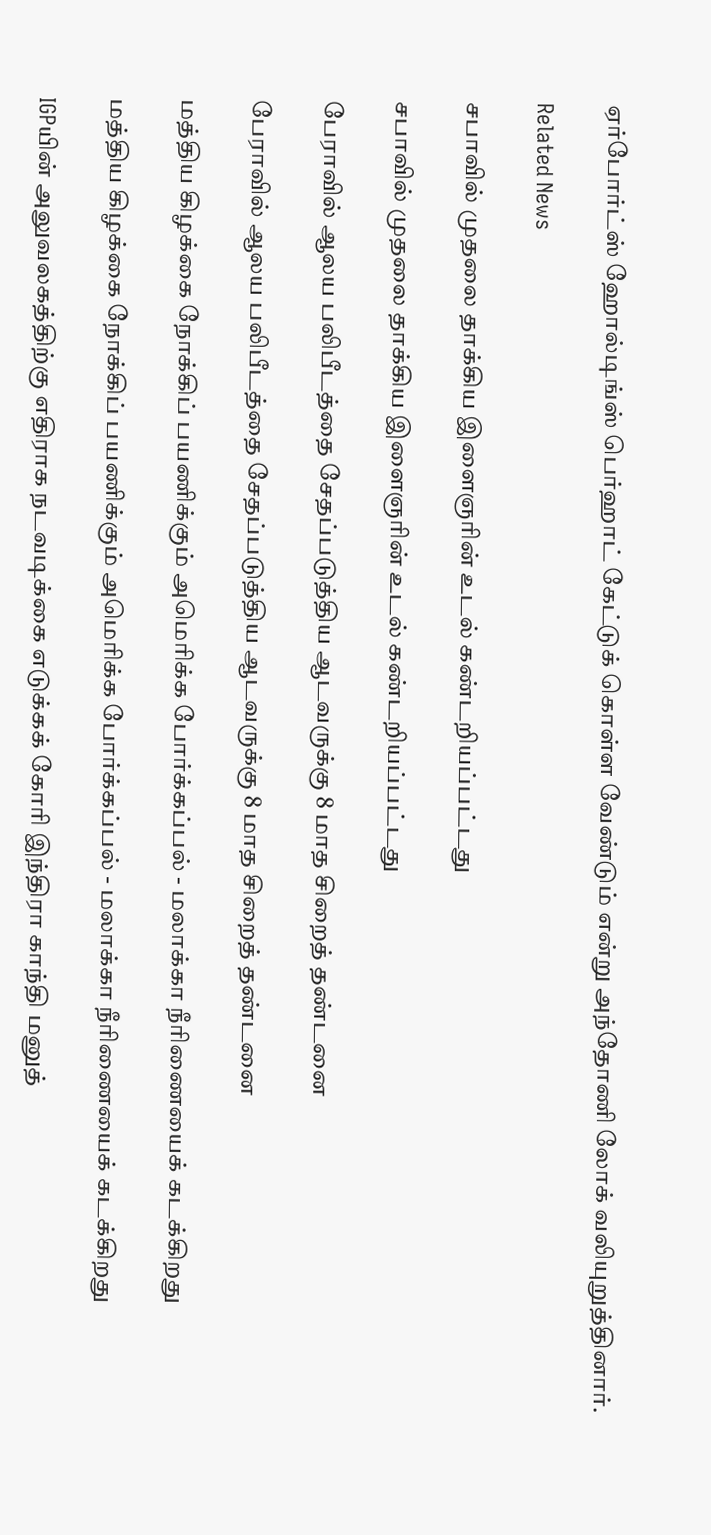ஏர்போர்ட்ஸ் ஹோல்டிங்ஸ் பெர்ஹாட் கேட்டுக் கொள்ள வேண்டும் என்று அந்தோணி லோக் வலியுறுத்தினார்.

Related News

சபாவில் முதலை தாக்கிய இளைஞரின் உடல் கண்டறியப்பட்டது

சபாவில் முதலை தாக்கிய இளைஞரின் உடல் கண்டறியப்பட்டது

பேராவில் ஆலய பலிபீடத்தை சேதப்படுத்திய ஆடவருக்கு 8 மாத சிறைத் தண்டனை

பேராவில் ஆலய பலிபீடத்தை சேதப்படுத்திய ஆடவருக்கு 8 மாத சிறைத் தண்டனை

மத்திய கிழக்கை நோக்கிப் பயணிக்கும் அமெரிக்க போர்க்கப்பல் - மலாக்கா நீரிணையைக் கடக்கிறது

மத்திய கிழக்கை நோக்கிப் பயணிக்கும் அமெரிக்க போர்க்கப்பல் - மலாக்கா நீரிணையைக் கடக்கிறது

IGPயின் அலுவலகத்திற்கு எதிராக நடவடிக்கை எடுக்கக் கோரி இந்திரா காந்தி மனுத்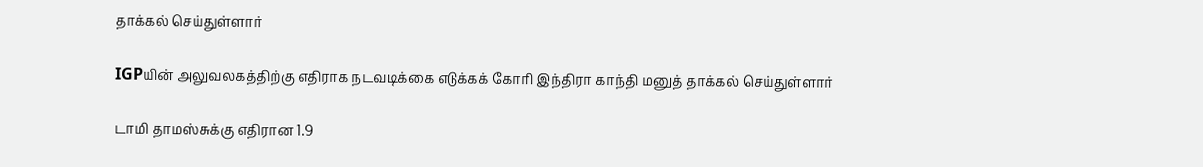தாக்கல் செய்துள்ளார்

IGPயின் அலுவலகத்திற்கு எதிராக நடவடிக்கை எடுக்கக் கோரி இந்திரா காந்தி மனுத் தாக்கல் செய்துள்ளார்

டாமி தாமஸ்சுக்கு எதிரான 1.9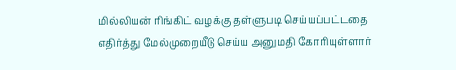மில்லியன் ரிங்கிட் வழக்கு தள்ளுபடி செய்யப்பட்டதை எதிர்த்து மேல்முறையீடு செய்ய அனுமதி கோரியுள்ளார்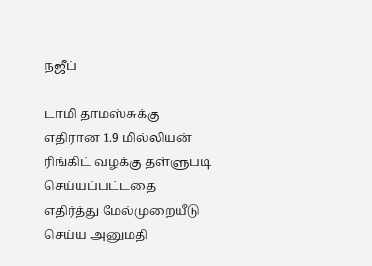நஜீப்

டாமி தாமஸ்சுக்கு எதிரான 1.9 மில்லியன் ரிங்கிட் வழக்கு தள்ளுபடி செய்யப்பட்டதை எதிர்த்து மேல்முறையீடு செய்ய அனுமதி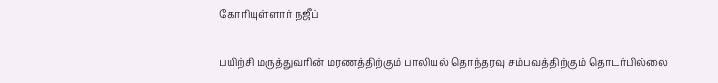கோரியுள்ளார் நஜீப்

பயிற்சி மருத்துவரின் மரணத்திற்கும் பாலியல் தொந்தரவு சம்பவத்திற்கும் தொடர்பில்லை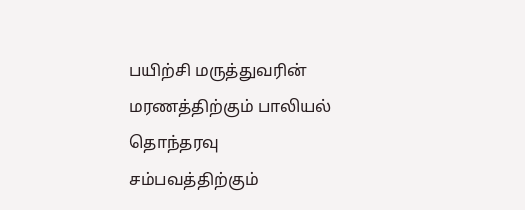பயிற்சி மருத்துவரின் மரணத்திற்கும் பாலியல் தொந்தரவு சம்பவத்திற்கும்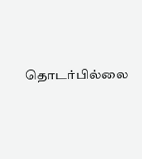தொடர்பில்லை